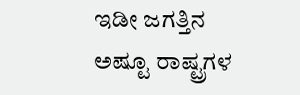ಇಡೀ ಜಗತ್ತಿನ ಅಷ್ಟೂ ರಾಷ್ಟ್ರಗಳ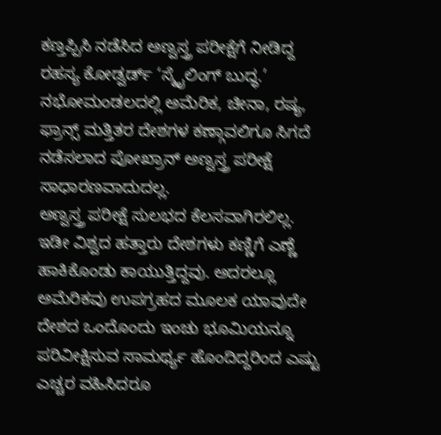ಕಣ್ತಪ್ಪಿಸಿ ನಡೆಸಿದ ಅಣ್ವಸ್ತ್ರ ಪರೀಕ್ಷೆಗೆ ನೀಡಿದ್ದ ರಹಸ್ಯ ಕೋಡ್ವರ್ಡ್ ‘ಸ್ಮೈಲಿಂಗ್ ಬುದ್ಧ.’ ನಭೋಮಂಡಲದಲ್ಲಿ ಅಮೆರಿಕ, ಚೀನಾ, ರಷ್ಯ, ಫ್ರಾನ್ಸ್ ಮತ್ತಿತರ ದೇಶಗಳ ಕಣ್ಗಾವಲಿಗೂ ಸಿಗದೆ ನಡೆಸಲಾದ ಪೋಖ್ರಾನ್ ಅಣ್ವಸ್ತ್ರ ಪರೀಕ್ಷೆ ಸಾಧಾರಣವಾದುದಲ್ಲ.
ಅಣ್ವಸ್ತ್ರ ಪರೀಕ್ಷೆ ಸುಲಭದ ಕೆಲಸವಾಗಿರಲಿಲ್ಲ. ಇಡೀ ವಿಶ್ವದ ಹತ್ತಾರು ದೇಶಗಳು ಕಣ್ಣಿಗೆ ಎಣ್ಣೆ ಹಾಕಿಕೊಂಡು ಕಾಯುತ್ತಿದ್ದವು. ಅದರಲ್ಲೂ ಅಮೆರಿಕವು ಉಪಗ್ರಹದ ಮೂಲಕ ಯಾವುದೇ ದೇಶದ ಒಂದೊಂದು ಇಂಚು ಭೂಮಿಯನ್ನೂ ಪರಿವೀಕ್ಷಿಸುವ ಸಾಮರ್ಥ್ಯ ಹೊಂದಿದ್ದರಿಂದ ಎಷ್ಟು ಎಚ್ಚರ ವಹಿಸಿದರೂ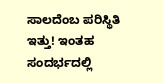ಸಾಲದೆಂಬ ಪರಿಸ್ಥಿತಿ ಇತ್ತು! ಇಂತಹ ಸಂದರ್ಭದಲ್ಲಿ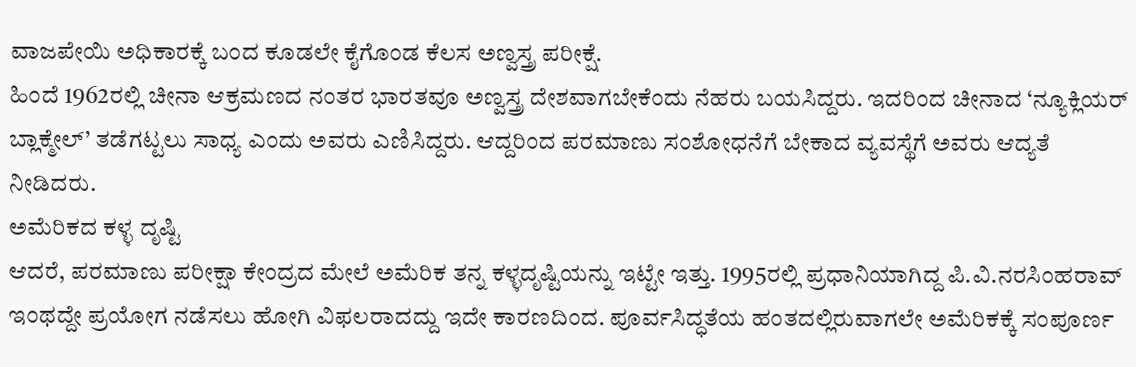ವಾಜಪೇಯಿ ಅಧಿಕಾರಕ್ಕೆ ಬಂದ ಕೂಡಲೇ ಕೈಗೊಂಡ ಕೆಲಸ ಅಣ್ವಸ್ತ್ರ ಪರೀಕ್ಷೆ.
ಹಿಂದೆ 1962ರಲ್ಲಿ ಚೀನಾ ಆಕ್ರಮಣದ ನಂತರ ಭಾರತವೂ ಅಣ್ವಸ್ತ್ರ ದೇಶವಾಗಬೇಕೆಂದು ನೆಹರು ಬಯಸಿದ್ದರು. ಇದರಿಂದ ಚೀನಾದ ‘ನ್ಯೂಕ್ಲಿಯರ್ ಬ್ಲಾಕ್ಮೇಲ್’ ತಡೆಗಟ್ಟಲು ಸಾಧ್ಯ ಎಂದು ಅವರು ಎಣಿಸಿದ್ದರು. ಆದ್ದರಿಂದ ಪರಮಾಣು ಸಂಶೋಧನೆಗೆ ಬೇಕಾದ ವ್ಯವಸ್ಥೆಗೆ ಅವರು ಆದ್ಯತೆ ನೀಡಿದರು.
ಅಮೆರಿಕದ ಕಳ್ಳ ದೃಷ್ಟಿ
ಆದರೆ, ಪರಮಾಣು ಪರೀಕ್ಷಾ ಕೇಂದ್ರದ ಮೇಲೆ ಅಮೆರಿಕ ತನ್ನ ಕಳ್ಳದೃಷ್ಟಿಯನ್ನು ಇಟ್ಟೇ ಇತ್ತು. 1995ರಲ್ಲಿ ಪ್ರಧಾನಿಯಾಗಿದ್ದ ಪಿ.ವಿ.ನರಸಿಂಹರಾವ್ ಇಂಥದ್ದೇ ಪ್ರಯೋಗ ನಡೆಸಲು ಹೋಗಿ ವಿಫಲರಾದದ್ದು ಇದೇ ಕಾರಣದಿಂದ. ಪೂರ್ವಸಿದ್ಧತೆಯ ಹಂತದಲ್ಲಿರುವಾಗಲೇ ಅಮೆರಿಕಕ್ಕೆ ಸಂಪೂರ್ಣ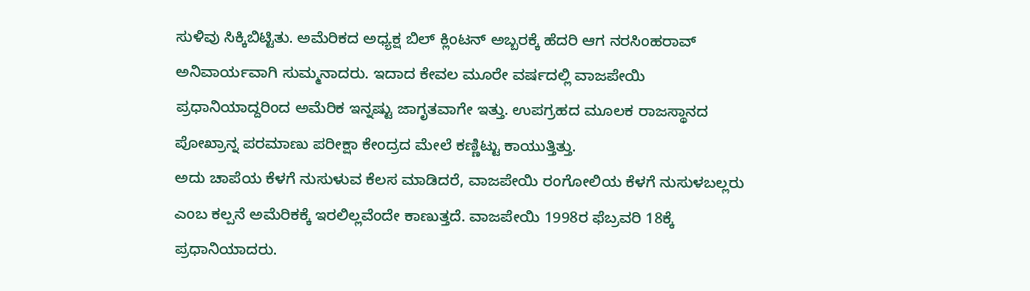ಸುಳಿವು ಸಿಕ್ಕಿಬಿಟ್ಟಿತು. ಅಮೆರಿಕದ ಅಧ್ಯಕ್ಷ ಬಿಲ್ ಕ್ಲಿಂಟನ್ ಅಬ್ಬರಕ್ಕೆ ಹೆದರಿ ಆಗ ನರಸಿಂಹರಾವ್ ಅನಿವಾರ್ಯವಾಗಿ ಸುಮ್ಮನಾದರು. ಇದಾದ ಕೇವಲ ಮೂರೇ ವರ್ಷದಲ್ಲಿ ವಾಜಪೇಯಿ ಪ್ರಧಾನಿಯಾದ್ದರಿಂದ ಅಮೆರಿಕ ಇನ್ನಷ್ಟು ಜಾಗೃತವಾಗೇ ಇತ್ತು. ಉಪಗ್ರಹದ ಮೂಲಕ ರಾಜಸ್ಥಾನದ ಪೋಖ್ರಾನ್ನ ಪರಮಾಣು ಪರೀಕ್ಷಾ ಕೇಂದ್ರದ ಮೇಲೆ ಕಣ್ಣಿಟ್ಟು ಕಾಯುತ್ತಿತ್ತು.
ಅದು ಚಾಪೆಯ ಕೆಳಗೆ ನುಸುಳುವ ಕೆಲಸ ಮಾಡಿದರೆ, ವಾಜಪೇಯಿ ರಂಗೋಲಿಯ ಕೆಳಗೆ ನುಸುಳಬಲ್ಲರು ಎಂಬ ಕಲ್ಪನೆ ಅಮೆರಿಕಕ್ಕೆ ಇರಲಿಲ್ಲವೆಂದೇ ಕಾಣುತ್ತದೆ. ವಾಜಪೇಯಿ 1998ರ ಫೆಬ್ರವರಿ 18ಕ್ಕೆ ಪ್ರಧಾನಿಯಾದರು.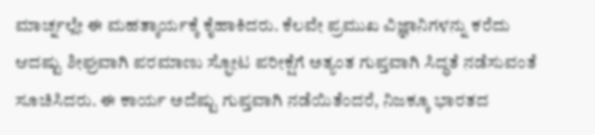ಮಾರ್ಚ್ನಲ್ಲೇ ಈ ಮಹತ್ಕಾರ್ಯಕ್ಕೆ ಕೈಹಾಕಿದರು. ಕೆಲವೇ ಪ್ರಮುಖ ವಿಜ್ಞಾನಿಗಳನ್ನು ಕರೆದು ಆದಷ್ಟು ಶೀಘ್ರವಾಗಿ ಪರಮಾಣು ಸ್ಫೋಟ ಪರೀಕ್ಷೆಗೆ ಅತ್ಯಂತ ಗುಪ್ತವಾಗಿ ಸಿದ್ಧತೆ ನಡೆಸುವಂತೆ ಸೂಚಿಸಿದರು. ಈ ಕಾರ್ಯ ಅದೆಷ್ಟು ಗುಪ್ತವಾಗಿ ನಡೆಯಿತೆಂದರೆ, ನಿಜಕ್ಕೂ ಭಾರತದ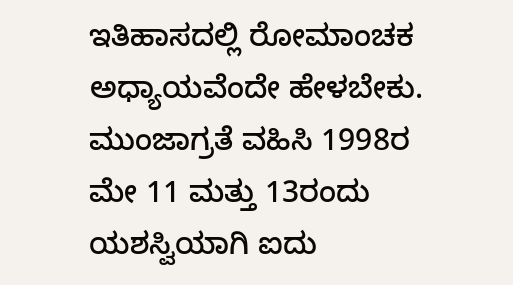ಇತಿಹಾಸದಲ್ಲಿ ರೋಮಾಂಚಕ ಅಧ್ಯಾಯವೆಂದೇ ಹೇಳಬೇಕು. ಮುಂಜಾಗ್ರತೆ ವಹಿಸಿ 1998ರ ಮೇ 11 ಮತ್ತು 13ರಂದು ಯಶಸ್ವಿಯಾಗಿ ಐದು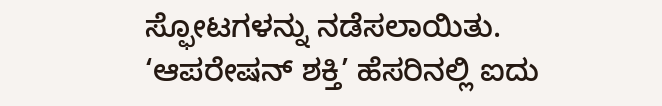ಸ್ಫೋಟಗಳನ್ನು ನಡೆಸಲಾಯಿತು.
‘ಆಪರೇಷನ್ ಶಕ್ತಿ’ ಹೆಸರಿನಲ್ಲಿ ಐದು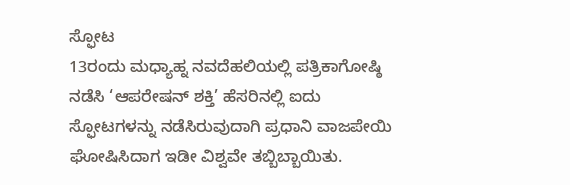ಸ್ಫೋಟ
13ರಂದು ಮಧ್ಯಾಹ್ನ ನವದೆಹಲಿಯಲ್ಲಿ ಪತ್ರಿಕಾಗೋಷ್ಠಿ ನಡೆಸಿ ‘ಆಪರೇಷನ್ ಶಕ್ತಿ’ ಹೆಸರಿನಲ್ಲಿ ಐದು ಸ್ಫೋಟಗಳನ್ನು ನಡೆಸಿರುವುದಾಗಿ ಪ್ರಧಾನಿ ವಾಜಪೇಯಿ ಘೋಷಿಸಿದಾಗ ಇಡೀ ವಿಶ್ವವೇ ತಬ್ಬಿಬ್ಬಾಯಿತು.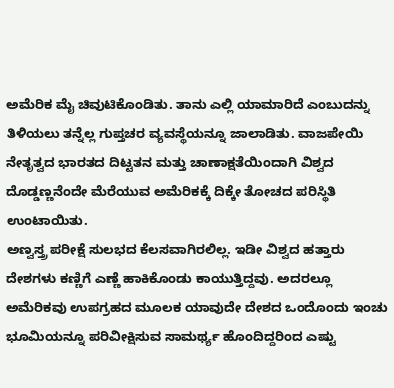ಅಮೆರಿಕ ಮೈ ಚಿವುಟಿಕೊಂಡಿತು. ತಾನು ಎಲ್ಲಿ ಯಾಮಾರಿದೆ ಎಂಬುದನ್ನು ತಿಳಿಯಲು ತನ್ನೆಲ್ಲ ಗುಪ್ತಚರ ವ್ಯವಸ್ಥೆಯನ್ನೂ ಜಾಲಾಡಿತು. ವಾಜಪೇಯಿ ನೇತೃತ್ವದ ಭಾರತದ ದಿಟ್ಟತನ ಮತ್ತು ಚಾಣಾಕ್ಷತೆಯಿಂದಾಗಿ ವಿಶ್ವದ ದೊಡ್ಡಣ್ಣನೆಂದೇ ಮೆರೆಯುವ ಅಮೆರಿಕಕ್ಕೆ ದಿಕ್ಕೇ ತೋಚದ ಪರಿಸ್ಥಿತಿ ಉಂಟಾಯಿತು.
ಅಣ್ವಸ್ತ್ರ ಪರೀಕ್ಷೆ ಸುಲಭದ ಕೆಲಸವಾಗಿರಲಿಲ್ಲ. ಇಡೀ ವಿಶ್ವದ ಹತ್ತಾರು ದೇಶಗಳು ಕಣ್ಣಿಗೆ ಎಣ್ಣೆ ಹಾಕಿಕೊಂಡು ಕಾಯುತ್ತಿದ್ದವು. ಅದರಲ್ಲೂ ಅಮೆರಿಕವು ಉಪಗ್ರಹದ ಮೂಲಕ ಯಾವುದೇ ದೇಶದ ಒಂದೊಂದು ಇಂಚು ಭೂಮಿಯನ್ನೂ ಪರಿವೀಕ್ಷಿಸುವ ಸಾಮರ್ಥ್ಯ ಹೊಂದಿದ್ದರಿಂದ ಎಷ್ಟು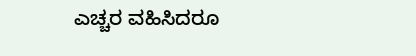ಎಚ್ಚರ ವಹಿಸಿದರೂ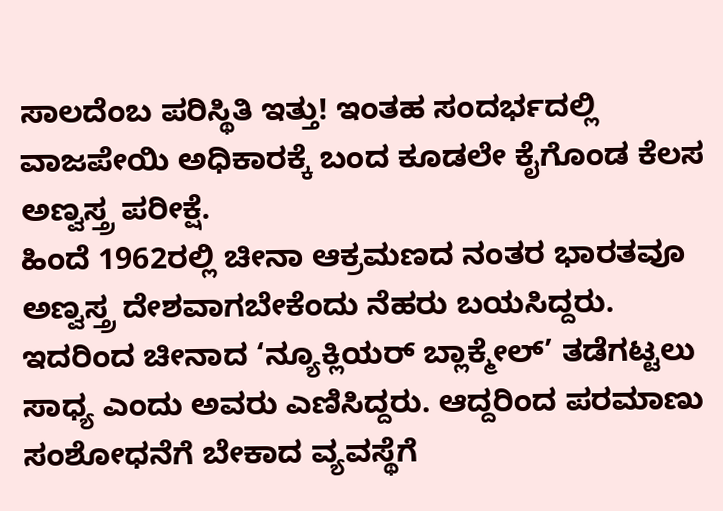ಸಾಲದೆಂಬ ಪರಿಸ್ಥಿತಿ ಇತ್ತು! ಇಂತಹ ಸಂದರ್ಭದಲ್ಲಿ ವಾಜಪೇಯಿ ಅಧಿಕಾರಕ್ಕೆ ಬಂದ ಕೂಡಲೇ ಕೈಗೊಂಡ ಕೆಲಸ ಅಣ್ವಸ್ತ್ರ ಪರೀಕ್ಷೆ.
ಹಿಂದೆ 1962ರಲ್ಲಿ ಚೀನಾ ಆಕ್ರಮಣದ ನಂತರ ಭಾರತವೂ ಅಣ್ವಸ್ತ್ರ ದೇಶವಾಗಬೇಕೆಂದು ನೆಹರು ಬಯಸಿದ್ದರು. ಇದರಿಂದ ಚೀನಾದ ‘ನ್ಯೂಕ್ಲಿಯರ್ ಬ್ಲಾಕ್ಮೇಲ್’ ತಡೆಗಟ್ಟಲು ಸಾಧ್ಯ ಎಂದು ಅವರು ಎಣಿಸಿದ್ದರು. ಆದ್ದರಿಂದ ಪರಮಾಣು ಸಂಶೋಧನೆಗೆ ಬೇಕಾದ ವ್ಯವಸ್ಥೆಗೆ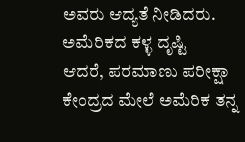ಅವರು ಆದ್ಯತೆ ನೀಡಿದರು.
ಅಮೆರಿಕದ ಕಳ್ಳ ದೃಷ್ಟಿ
ಆದರೆ, ಪರಮಾಣು ಪರೀಕ್ಷಾ ಕೇಂದ್ರದ ಮೇಲೆ ಅಮೆರಿಕ ತನ್ನ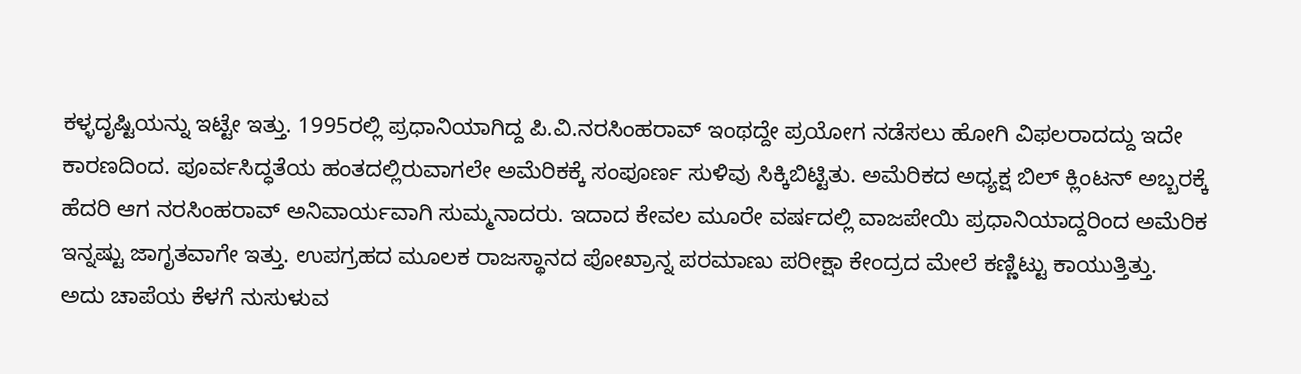ಕಳ್ಳದೃಷ್ಟಿಯನ್ನು ಇಟ್ಟೇ ಇತ್ತು. 1995ರಲ್ಲಿ ಪ್ರಧಾನಿಯಾಗಿದ್ದ ಪಿ.ವಿ.ನರಸಿಂಹರಾವ್ ಇಂಥದ್ದೇ ಪ್ರಯೋಗ ನಡೆಸಲು ಹೋಗಿ ವಿಫಲರಾದದ್ದು ಇದೇ ಕಾರಣದಿಂದ. ಪೂರ್ವಸಿದ್ಧತೆಯ ಹಂತದಲ್ಲಿರುವಾಗಲೇ ಅಮೆರಿಕಕ್ಕೆ ಸಂಪೂರ್ಣ ಸುಳಿವು ಸಿಕ್ಕಿಬಿಟ್ಟಿತು. ಅಮೆರಿಕದ ಅಧ್ಯಕ್ಷ ಬಿಲ್ ಕ್ಲಿಂಟನ್ ಅಬ್ಬರಕ್ಕೆ ಹೆದರಿ ಆಗ ನರಸಿಂಹರಾವ್ ಅನಿವಾರ್ಯವಾಗಿ ಸುಮ್ಮನಾದರು. ಇದಾದ ಕೇವಲ ಮೂರೇ ವರ್ಷದಲ್ಲಿ ವಾಜಪೇಯಿ ಪ್ರಧಾನಿಯಾದ್ದರಿಂದ ಅಮೆರಿಕ ಇನ್ನಷ್ಟು ಜಾಗೃತವಾಗೇ ಇತ್ತು. ಉಪಗ್ರಹದ ಮೂಲಕ ರಾಜಸ್ಥಾನದ ಪೋಖ್ರಾನ್ನ ಪರಮಾಣು ಪರೀಕ್ಷಾ ಕೇಂದ್ರದ ಮೇಲೆ ಕಣ್ಣಿಟ್ಟು ಕಾಯುತ್ತಿತ್ತು.
ಅದು ಚಾಪೆಯ ಕೆಳಗೆ ನುಸುಳುವ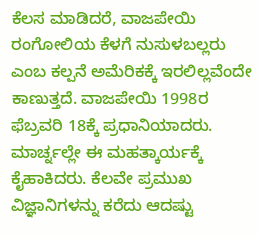ಕೆಲಸ ಮಾಡಿದರೆ, ವಾಜಪೇಯಿ ರಂಗೋಲಿಯ ಕೆಳಗೆ ನುಸುಳಬಲ್ಲರು ಎಂಬ ಕಲ್ಪನೆ ಅಮೆರಿಕಕ್ಕೆ ಇರಲಿಲ್ಲವೆಂದೇ ಕಾಣುತ್ತದೆ. ವಾಜಪೇಯಿ 1998ರ ಫೆಬ್ರವರಿ 18ಕ್ಕೆ ಪ್ರಧಾನಿಯಾದರು. ಮಾರ್ಚ್ನಲ್ಲೇ ಈ ಮಹತ್ಕಾರ್ಯಕ್ಕೆ ಕೈಹಾಕಿದರು. ಕೆಲವೇ ಪ್ರಮುಖ ವಿಜ್ಞಾನಿಗಳನ್ನು ಕರೆದು ಆದಷ್ಟು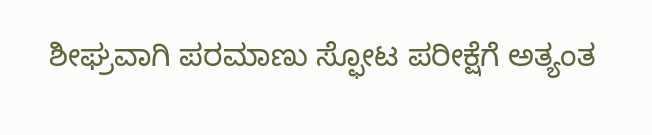ಶೀಘ್ರವಾಗಿ ಪರಮಾಣು ಸ್ಫೋಟ ಪರೀಕ್ಷೆಗೆ ಅತ್ಯಂತ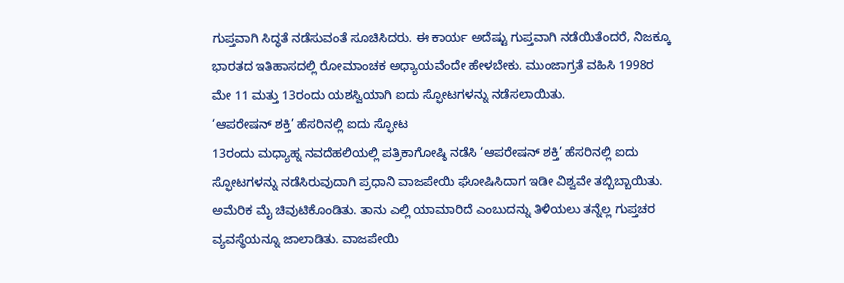ಗುಪ್ತವಾಗಿ ಸಿದ್ಧತೆ ನಡೆಸುವಂತೆ ಸೂಚಿಸಿದರು. ಈ ಕಾರ್ಯ ಅದೆಷ್ಟು ಗುಪ್ತವಾಗಿ ನಡೆಯಿತೆಂದರೆ, ನಿಜಕ್ಕೂ ಭಾರತದ ಇತಿಹಾಸದಲ್ಲಿ ರೋಮಾಂಚಕ ಅಧ್ಯಾಯವೆಂದೇ ಹೇಳಬೇಕು. ಮುಂಜಾಗ್ರತೆ ವಹಿಸಿ 1998ರ ಮೇ 11 ಮತ್ತು 13ರಂದು ಯಶಸ್ವಿಯಾಗಿ ಐದು ಸ್ಫೋಟಗಳನ್ನು ನಡೆಸಲಾಯಿತು.
‘ಆಪರೇಷನ್ ಶಕ್ತಿ’ ಹೆಸರಿನಲ್ಲಿ ಐದು ಸ್ಫೋಟ
13ರಂದು ಮಧ್ಯಾಹ್ನ ನವದೆಹಲಿಯಲ್ಲಿ ಪತ್ರಿಕಾಗೋಷ್ಠಿ ನಡೆಸಿ ‘ಆಪರೇಷನ್ ಶಕ್ತಿ’ ಹೆಸರಿನಲ್ಲಿ ಐದು ಸ್ಫೋಟಗಳನ್ನು ನಡೆಸಿರುವುದಾಗಿ ಪ್ರಧಾನಿ ವಾಜಪೇಯಿ ಘೋಷಿಸಿದಾಗ ಇಡೀ ವಿಶ್ವವೇ ತಬ್ಬಿಬ್ಬಾಯಿತು. ಅಮೆರಿಕ ಮೈ ಚಿವುಟಿಕೊಂಡಿತು. ತಾನು ಎಲ್ಲಿ ಯಾಮಾರಿದೆ ಎಂಬುದನ್ನು ತಿಳಿಯಲು ತನ್ನೆಲ್ಲ ಗುಪ್ತಚರ ವ್ಯವಸ್ಥೆಯನ್ನೂ ಜಾಲಾಡಿತು. ವಾಜಪೇಯಿ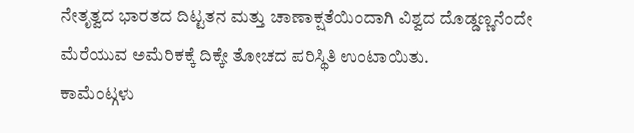ನೇತೃತ್ವದ ಭಾರತದ ದಿಟ್ಟತನ ಮತ್ತು ಚಾಣಾಕ್ಷತೆಯಿಂದಾಗಿ ವಿಶ್ವದ ದೊಡ್ಡಣ್ಣನೆಂದೇ ಮೆರೆಯುವ ಅಮೆರಿಕಕ್ಕೆ ದಿಕ್ಕೇ ತೋಚದ ಪರಿಸ್ಥಿತಿ ಉಂಟಾಯಿತು.
ಕಾಮೆಂಟ್ಗಳು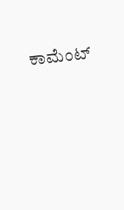ಕಾಮೆಂಟ್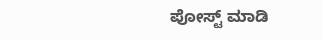ಪೋಸ್ಟ್ ಮಾಡಿ